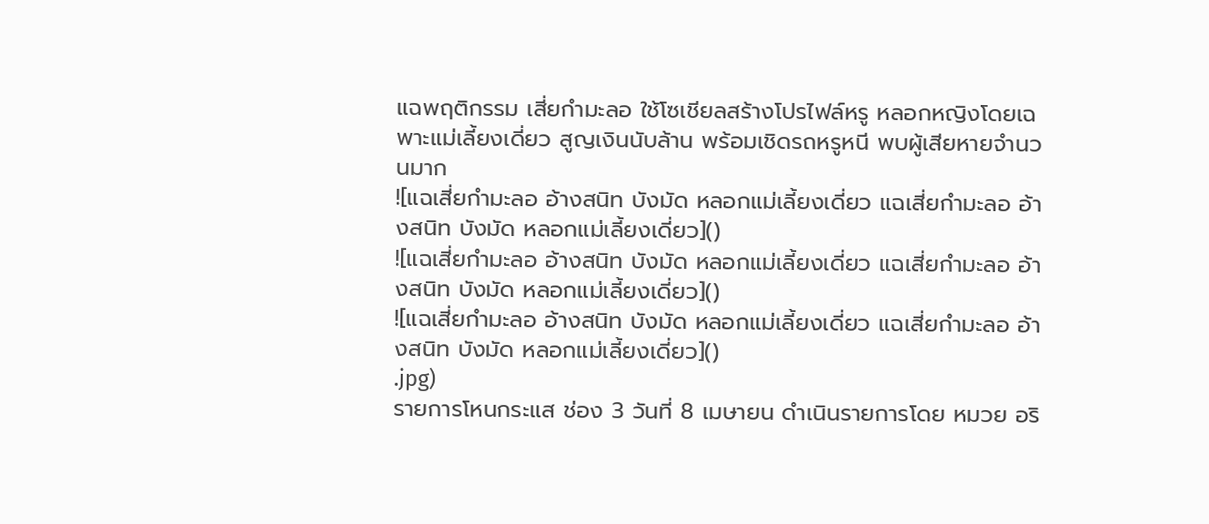แฉพฤติกรรม เสี่ยกำมะลอ ใช้โซเชียลสร้างโปรไฟล์หรู หลอกหญิงโดยเฉพาะแม่เลี้ยงเดี่ยว สูญเงินนับล้าน พร้อมเชิดรถหรูหนี พบผู้เสียหายจำนวนมาก
![แฉเสี่ยกำมะลอ อ้างสนิท บังมัด หลอกแม่เลี้ยงเดี่ยว แฉเสี่ยกำมะลอ อ้างสนิท บังมัด หลอกแม่เลี้ยงเดี่ยว]()
![แฉเสี่ยกำมะลอ อ้างสนิท บังมัด หลอกแม่เลี้ยงเดี่ยว แฉเสี่ยกำมะลอ อ้างสนิท บังมัด หลอกแม่เลี้ยงเดี่ยว]()
![แฉเสี่ยกำมะลอ อ้างสนิท บังมัด หลอกแม่เลี้ยงเดี่ยว แฉเสี่ยกำมะลอ อ้างสนิท บังมัด หลอกแม่เลี้ยงเดี่ยว]()
.jpg)
รายการโหนกระแส ช่อง 3 วันที่ 8 เมษายน ดำเนินรายการโดย หมวย อริ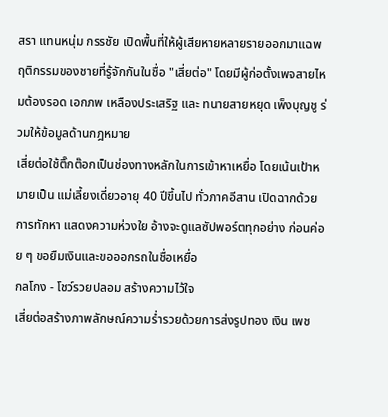สรา แทนหนุ่ม กรรชัย เปิดพื้นที่ให้ผู้เสียหายหลายรายออกมาแฉพฤติกรรมของชายที่รู้จักกันในชื่อ "เสี่ยต่อ" โดยมีผู้ก่อตั้งเพจสายไหมต้องรอด เอกภพ เหลืองประเสริฐ และ ทนายสายหยุด เพ็งบุญชู ร่วมให้ข้อมูลด้านกฎหมาย
เสี่ยต่อใช้ติ๊กต๊อกเป็นช่องทางหลักในการเข้าหาเหยื่อ โดยเน้นเป้าหมายเป็น แม่เลี้ยงเดี่ยวอายุ 40 ปีขึ้นไป ทั่วภาคอีสาน เปิดฉากด้วยการทักหา แสดงความห่วงใย อ้างจะดูแลซัปพอร์ตทุกอย่าง ก่อนค่อย ๆ ขอยืมเงินและขอออกรถในชื่อเหยื่อ
กลโกง - โชว์รวยปลอม สร้างความไว้ใจ
เสี่ยต่อสร้างภาพลักษณ์ความร่ำรวยด้วยการส่งรูปทอง เงิน เพช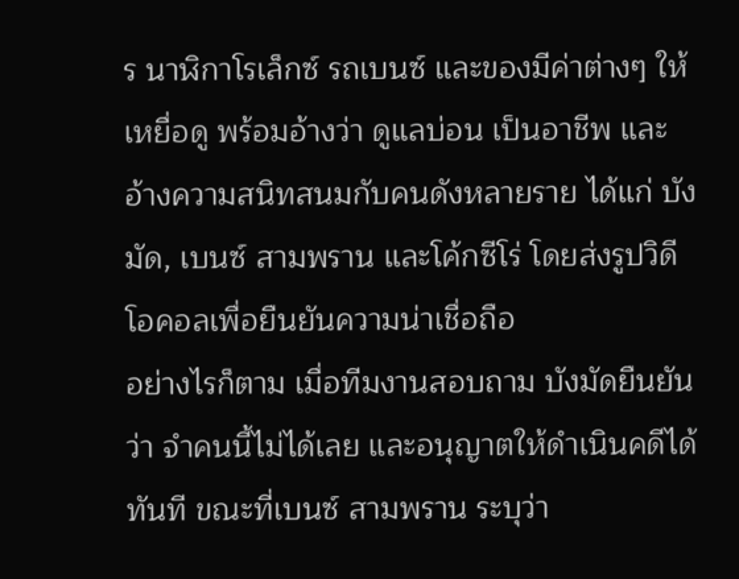ร นาฬิกาโรเล็กซ์ รถเบนซ์ และของมีค่าต่างๆ ให้เหยื่อดู พร้อมอ้างว่า ดูแลบ่อน เป็นอาชีพ และอ้างความสนิทสนมกับคนดังหลายราย ได้แก่ บังมัด, เบนซ์ สามพราน และโค้กซีโร่ โดยส่งรูปวิดีโอคอลเพื่อยืนยันความน่าเชื่อถือ
อย่างไรก็ตาม เมื่อทีมงานสอบถาม บังมัดยืนยันว่า จำคนนี้ไม่ได้เลย และอนุญาตให้ดำเนินคดีได้ทันที ขณะที่เบนซ์ สามพราน ระบุว่า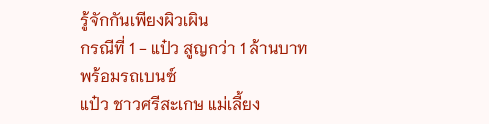รู้จักกันเพียงผิวเผิน
กรณีที่ 1 - แป๋ว สูญกว่า 1 ล้านบาท พร้อมรถเบนซ์
แป๋ว ชาวศรีสะเกษ แม่เลี้ยง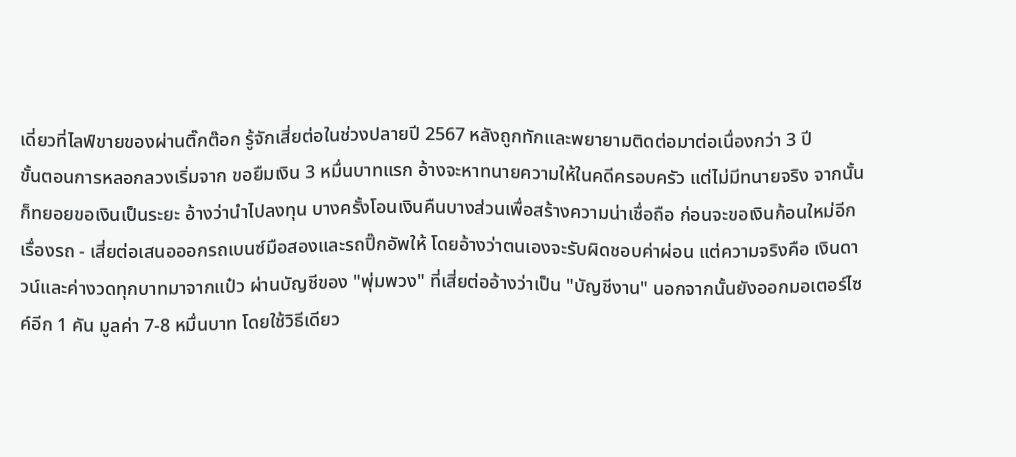เดี่ยวที่ไลฟ์ขายของผ่านติ๊กต๊อก รู้จักเสี่ยต่อในช่วงปลายปี 2567 หลังถูกทักและพยายามติดต่อมาต่อเนื่องกว่า 3 ปี
ขั้นตอนการหลอกลวงเริ่มจาก ขอยืมเงิน 3 หมื่นบาทแรก อ้างจะหาทนายความให้ในคดีครอบครัว แต่ไม่มีทนายจริง จากนั้นก็ทยอยขอเงินเป็นระยะ อ้างว่านำไปลงทุน บางครั้งโอนเงินคืนบางส่วนเพื่อสร้างความน่าเชื่อถือ ก่อนจะขอเงินก้อนใหม่อีก
เรื่องรถ - เสี่ยต่อเสนอออกรถเบนซ์มือสองและรถปิ๊กอัพให้ โดยอ้างว่าตนเองจะรับผิดชอบค่าผ่อน แต่ความจริงคือ เงินดาวน์และค่างวดทุกบาทมาจากแป๋ว ผ่านบัญชีของ "พุ่มพวง" ที่เสี่ยต่ออ้างว่าเป็น "บัญชีงาน" นอกจากนั้นยังออกมอเตอร์ไซค์อีก 1 คัน มูลค่า 7-8 หมื่นบาท โดยใช้วิธีเดียว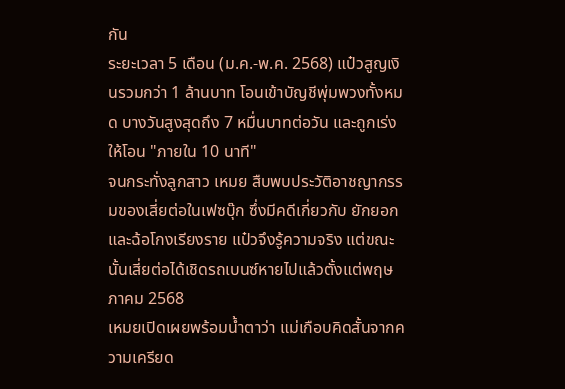กัน
ระยะเวลา 5 เดือน (ม.ค.-พ.ค. 2568) แป๋วสูญเงินรวมกว่า 1 ล้านบาท โอนเข้าบัญชีพุ่มพวงทั้งหมด บางวันสูงสุดถึง 7 หมื่นบาทต่อวัน และถูกเร่งให้โอน "ภายใน 10 นาที"
จนกระทั่งลูกสาว เหมย สืบพบประวัติอาชญากรรมของเสี่ยต่อในเฟซบุ๊ก ซึ่งมีคดีเกี่ยวกับ ยักยอกและฉ้อโกงเรียงราย แป๋วจึงรู้ความจริง แต่ขณะนั้นเสี่ยต่อได้เชิดรถเบนซ์หายไปแล้วตั้งแต่พฤษภาคม 2568
เหมยเปิดเผยพร้อมน้ำตาว่า แม่เกือบคิดสั้นจากความเครียด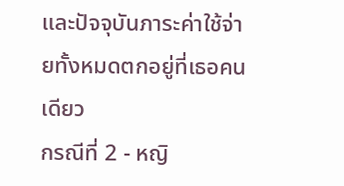และปัจจุบันภาระค่าใช้จ่ายทั้งหมดตกอยู่ที่เธอคนเดียว
กรณีที่ 2 - หญิ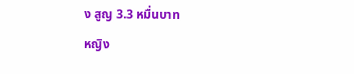ง สูญ 3.3 หมื่นบาท
หญิง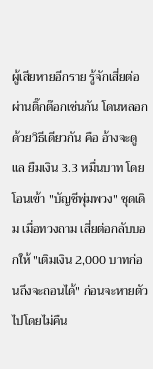ผู้เสียหายอีกราย รู้จักเสี่ยต่อผ่านติ๊กต๊อกเช่นกัน โดนหลอกด้วยวิธีเดียวกัน คือ อ้างจะดูแล ยืมเงิน 3.3 หมื่นบาท โดยโอนเข้า "บัญชีพุ่มพวง" ชุดเดิม เมื่อทวงถาม เสี่ยต่อกลับบอกให้ "เติมเงิน 2,000 บาทก่อนถึงจะถอนได้" ก่อนจะหายตัวไปโดยไม่คืน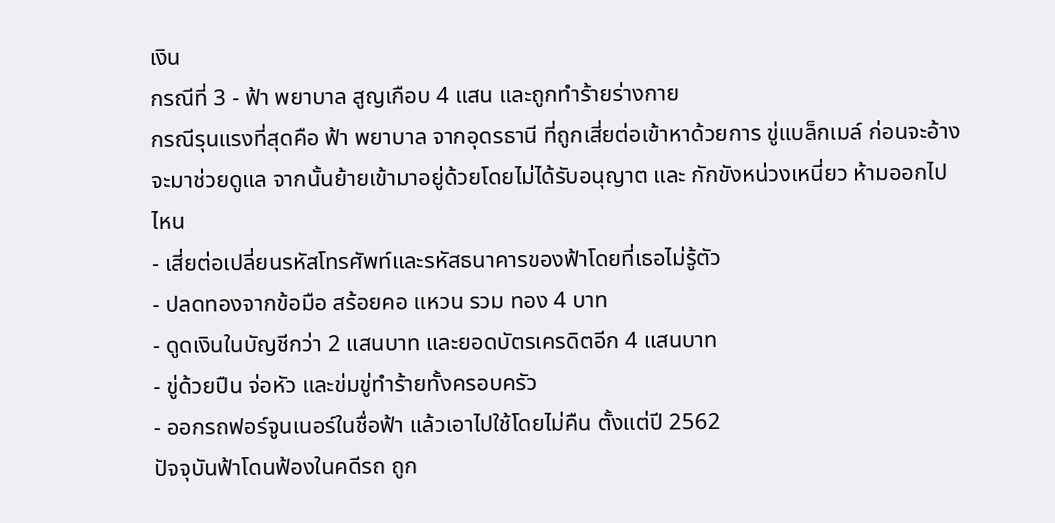เงิน
กรณีที่ 3 - ฟ้า พยาบาล สูญเกือบ 4 แสน และถูกทำร้ายร่างกาย
กรณีรุนแรงที่สุดคือ ฟ้า พยาบาล จากอุดรธานี ที่ถูกเสี่ยต่อเข้าหาด้วยการ ขู่แบล็กเมล์ ก่อนจะอ้างจะมาช่วยดูแล จากนั้นย้ายเข้ามาอยู่ด้วยโดยไม่ได้รับอนุญาต และ กักขังหน่วงเหนี่ยว ห้ามออกไปไหน
- เสี่ยต่อเปลี่ยนรหัสโทรศัพท์และรหัสธนาคารของฟ้าโดยที่เธอไม่รู้ตัว
- ปลดทองจากข้อมือ สร้อยคอ แหวน รวม ทอง 4 บาท
- ดูดเงินในบัญชีกว่า 2 แสนบาท และยอดบัตรเครดิตอีก 4 แสนบาท
- ขู่ด้วยปืน จ่อหัว และข่มขู่ทำร้ายทั้งครอบครัว
- ออกรถฟอร์จูนเนอร์ในชื่อฟ้า แล้วเอาไปใช้โดยไม่คืน ตั้งแต่ปี 2562
ปัจจุบันฟ้าโดนฟ้องในคดีรถ ถูก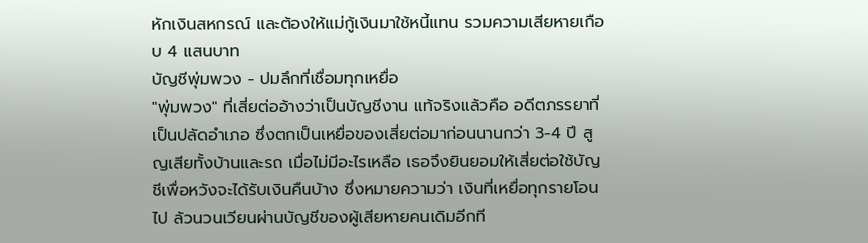หักเงินสหกรณ์ และต้องให้แม่กู้เงินมาใช้หนี้แทน รวมความเสียหายเกือบ 4 แสนบาท
บัญชีพุ่มพวง - ปมลึกที่เชื่อมทุกเหยื่อ
"พุ่มพวง" ที่เสี่ยต่ออ้างว่าเป็นบัญชีงาน แท้จริงแล้วคือ อดีตภรรยาที่เป็นปลัดอำเภอ ซึ่งตกเป็นเหยื่อของเสี่ยต่อมาก่อนนานกว่า 3-4 ปี สูญเสียทั้งบ้านและรถ เมื่อไม่มีอะไรเหลือ เธอจึงยินยอมให้เสี่ยต่อใช้บัญชีเพื่อหวังจะได้รับเงินคืนบ้าง ซึ่งหมายความว่า เงินที่เหยื่อทุกรายโอนไป ล้วนวนเวียนผ่านบัญชีของผู้เสียหายคนเดิมอีกที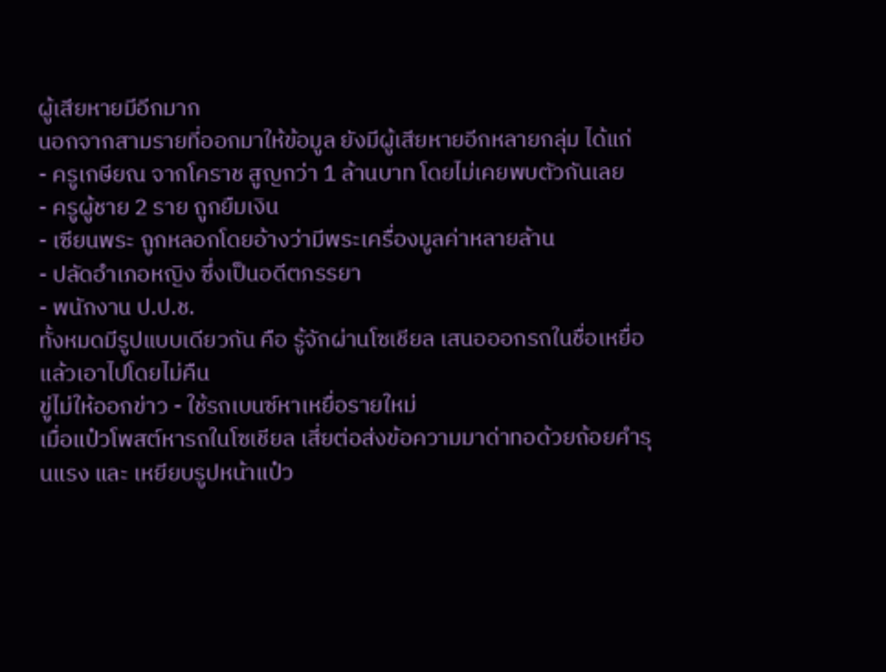ผู้เสียหายมีอีกมาก
นอกจากสามรายที่ออกมาให้ข้อมูล ยังมีผู้เสียหายอีกหลายกลุ่ม ได้แก่
- ครูเกษียณ จากโคราช สูญกว่า 1 ล้านบาท โดยไม่เคยพบตัวกันเลย
- ครูผู้ชาย 2 ราย ถูกยืมเงิน
- เซียนพระ ถูกหลอกโดยอ้างว่ามีพระเครื่องมูลค่าหลายล้าน
- ปลัดอำเภอหญิง ซึ่งเป็นอดีตภรรยา
- พนักงาน ป.ป.ช.
ทั้งหมดมีรูปแบบเดียวกัน คือ รู้จักผ่านโซเชียล เสนอออกรถในชื่อเหยื่อ แล้วเอาไปโดยไม่คืน
ขู่ไม่ให้ออกข่าว - ใช้รถเบนซ์หาเหยื่อรายใหม่
เมื่อแป๋วโพสต์หารถในโซเชียล เสี่ยต่อส่งข้อความมาด่าทอด้วยถ้อยคำรุนแรง และ เหยียบรูปหน้าแป๋ว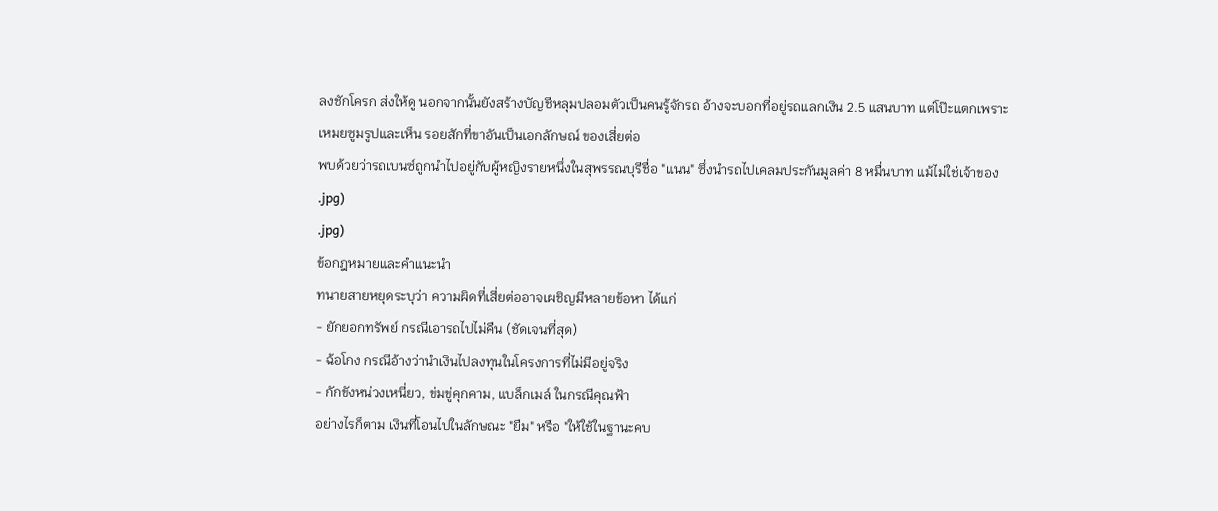ลงชักโครก ส่งให้ดู นอกจากนั้นยังสร้างบัญชีหลุมปลอมตัวเป็นคนรู้จักรถ อ้างจะบอกที่อยู่รถแลกเงิน 2.5 แสนบาท แต่โป๊ะแตกเพราะเหมยซูมรูปและเห็น รอยสักที่ขาอันเป็นเอกลักษณ์ ของเสี่ยต่อ
พบด้วยว่ารถเบนซ์ถูกนำไปอยู่กับผู้หญิงรายหนึ่งในสุพรรณบุรีชื่อ "แนน" ซึ่งนำรถไปเคลมประกันมูลค่า 8 หมื่นบาท แม้ไม่ใช่เจ้าของ
.jpg)
.jpg)
ข้อกฎหมายและคำแนะนำ
ทนายสายหยุดระบุว่า ความผิดที่เสี่ยต่ออาจเผชิญมีหลายข้อหา ได้แก่
- ยักยอกทรัพย์ กรณีเอารถไปไม่คืน (ชัดเจนที่สุด)
- ฉ้อโกง กรณีอ้างว่านำเงินไปลงทุนในโครงการที่ไม่มีอยู่จริง
- กักขังหน่วงเหนี่ยว, ข่มขู่คุกคาม, แบล็กเมล์ ในกรณีคุณฟ้า
อย่างไรก็ตาม เงินที่โอนไปในลักษณะ "ยืม" หรือ "ให้ใช้ในฐานะคบ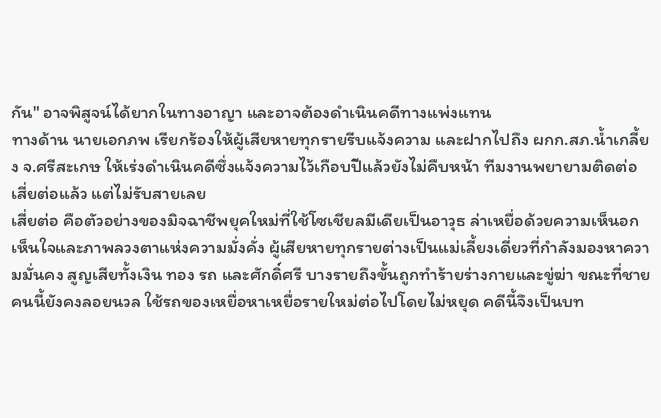กัน" อาจพิสูจน์ได้ยากในทางอาญา และอาจต้องดำเนินคดีทางแพ่งแทน
ทางด้าน นายเอกภพ เรียกร้องให้ผู้เสียหายทุกรายรีบแจ้งความ และฝากไปถึง ผกก.สภ.น้ำเกลี้ยง จ.ศรีสะเกษ ให้เร่งดำเนินคดีซึ่งแจ้งความไว้เกือบปีแล้วยังไม่คืบหน้า ทีมงานพยายามติดต่อเสี่ยต่อแล้ว แต่ไม่รับสายเลย
เสี่ยต่อ คือตัวอย่างของมิจฉาชีพยุคใหม่ที่ใช้โซเชียลมีเดียเป็นอาวุธ ล่าเหยื่อด้วยความเห็นอกเห็นใจและภาพลวงตาแห่งความมั่งคั่ง ผู้เสียหายทุกรายต่างเป็นแม่เลี้ยงเดี่ยวที่กำลังมองหาความมั่นคง สูญเสียทั้งเงิน ทอง รถ และศักดิ์ศรี บางรายถึงขั้นถูกทำร้ายร่างกายและขู่ฆ่า ขณะที่ชายคนนี้ยังคงลอยนวล ใช้รถของเหยื่อหาเหยื่อรายใหม่ต่อไปโดยไม่หยุด คดีนี้จึงเป็นบท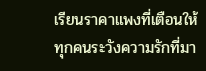เรียนราคาแพงที่เตือนให้ทุกคนระวังความรักที่มา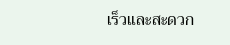เร็วและสะดวก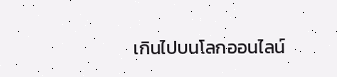เกินไปบนโลกออนไลน์